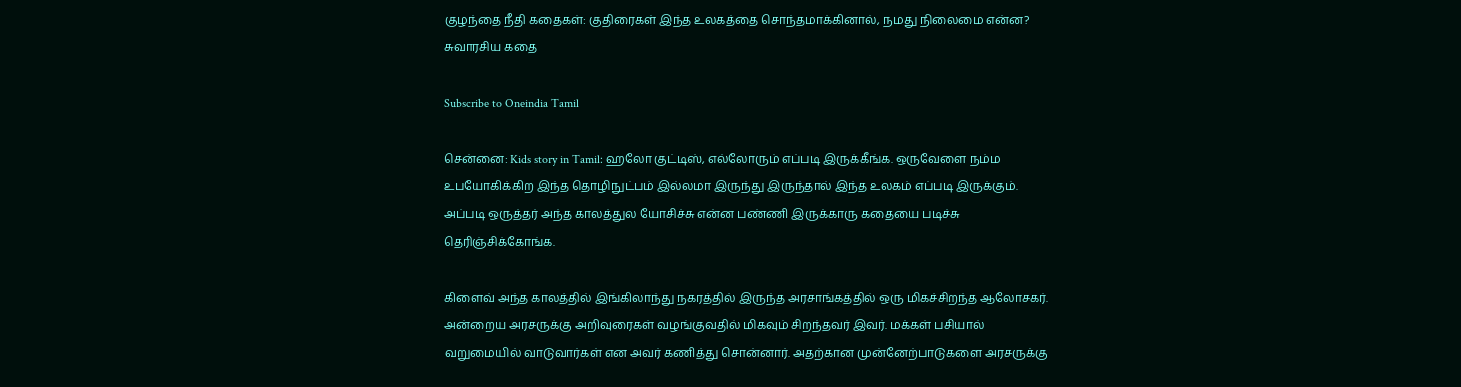குழந்தை நீதி கதைகள்: குதிரைகள் இந்த உலகத்தை சொந்தமாக்கினால், நமது நிலைமை என்ன? சுவாரசிய கதை

Subscribe to Oneindia Tamil

சென்னை: Kids story in Tamil: ஹலோ குட்டிஸ், எல்லோரும் எப்படி இருக்கீங்க. ஒருவேளை நம்ம உபயோகிக்கிற இந்த தொழிநுட்பம் இல்லமா இருந்து இருந்தால் இந்த உலகம் எப்படி இருக்கும். அப்படி ஒருத்தர் அந்த காலத்துல யோசிச்சு என்ன பண்ணி இருக்காரு கதையை படிச்சு தெரிஞ்சிக்கோங்க.

கிளைவ் அந்த காலத்தில் இங்கிலாந்து நகரத்தில் இருந்த அரசாங்கத்தில் ஒரு மிகச்சிறந்த ஆலோசகர். அன்றைய அரசருக்கு அறிவுரைகள் வழங்குவதில் மிகவும் சிறந்தவர் இவர். மக்கள் பசியால் வறுமையில் வாடுவார்கள் என அவர் கணித்து சொன்னார். அதற்கான முன்னேற்பாடுகளை அரசருக்கு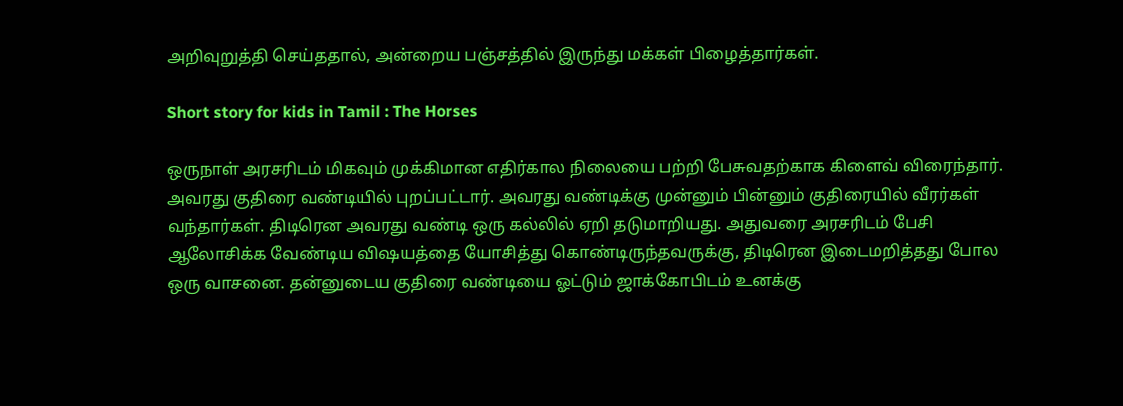அறிவுறுத்தி செய்ததால், அன்றைய பஞ்சத்தில் இருந்து மக்கள் பிழைத்தார்கள்.

Short story for kids in Tamil : The Horses

ஒருநாள் அரசரிடம் மிகவும் முக்கிமான எதிர்கால நிலையை பற்றி பேசுவதற்காக கிளைவ் விரைந்தார். அவரது குதிரை வண்டியில் புறப்பட்டார். அவரது வண்டிக்கு முன்னும் பின்னும் குதிரையில் வீரர்கள் வந்தார்கள். திடிரென அவரது வண்டி ஒரு கல்லில் ஏறி தடுமாறியது. அதுவரை அரசரிடம் பேசி ஆலோசிக்க வேண்டிய விஷயத்தை யோசித்து கொண்டிருந்தவருக்கு, திடிரென இடைமறித்தது போல ஒரு வாசனை. தன்னுடைய குதிரை வண்டியை ஓட்டும் ஜாக்கோபிடம் உனக்கு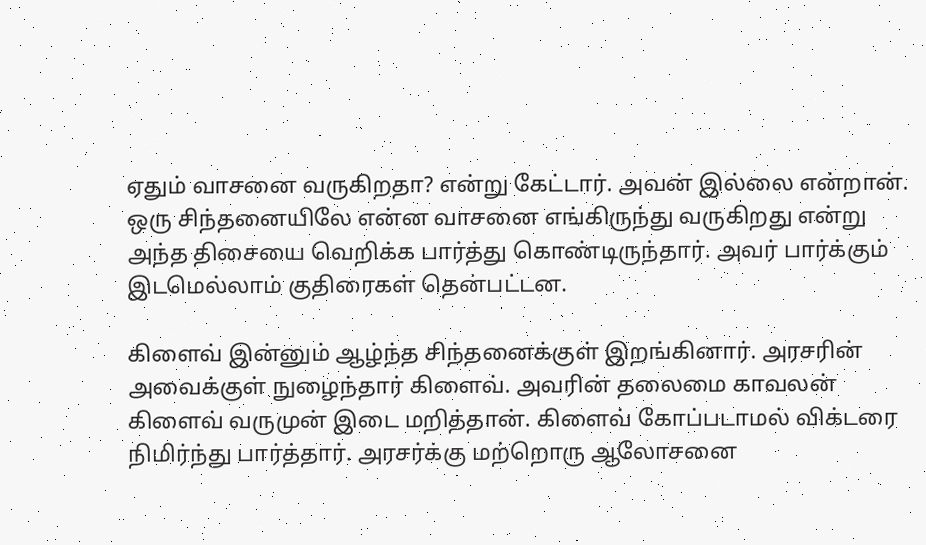ஏதும் வாசனை வருகிறதா? என்று கேட்டார். அவன் இல்லை என்றான். ஒரு சிந்தனையிலே என்ன வாசனை எங்கிருந்து வருகிறது என்று அந்த திசையை வெறிக்க பார்த்து கொண்டிருந்தார். அவர் பார்க்கும் இடமெல்லாம் குதிரைகள் தென்பட்டன.

கிளைவ் இன்னும் ஆழ்ந்த சிந்தனைக்குள் இறங்கினார். அரசரின் அவைக்குள் நுழைந்தார் கிளைவ். அவரின் தலைமை காவலன் கிளைவ் வருமுன் இடை மறித்தான். கிளைவ் கோப்படாமல் விக்டரை நிமிர்ந்து பார்த்தார். அரசர்க்கு மற்றொரு ஆலோசனை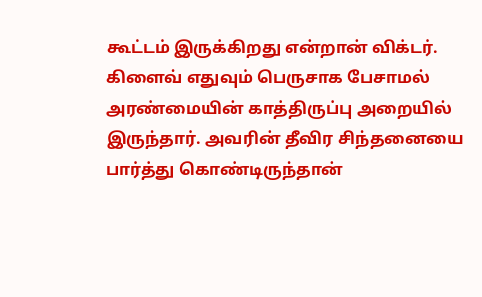கூட்டம் இருக்கிறது என்றான் விக்டர். கிளைவ் எதுவும் பெருசாக பேசாமல் அரண்மையின் காத்திருப்பு அறையில் இருந்தார். அவரின் தீவிர சிந்தனையை பார்த்து கொண்டிருந்தான்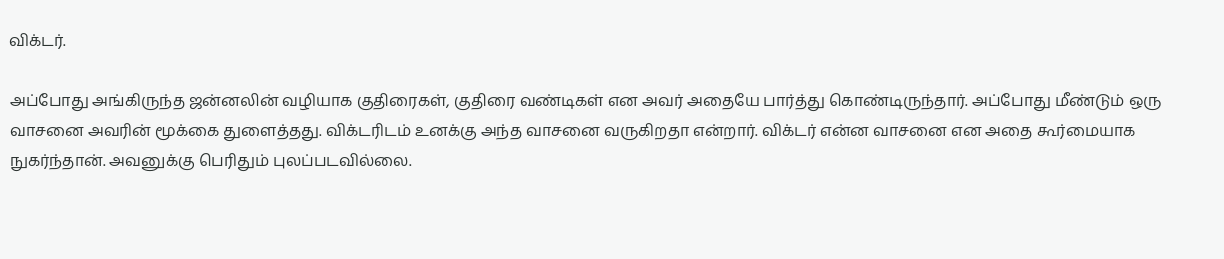விக்டர்.

அப்போது அங்கிருந்த ஜன்னலின் வழியாக குதிரைகள், குதிரை வண்டிகள் என அவர் அதையே பார்த்து கொண்டிருந்தார். அப்போது மீண்டும் ஒரு வாசனை அவரின் மூக்கை துளைத்தது. விக்டரிடம் உனக்கு அந்த வாசனை வருகிறதா என்றார். விக்டர் என்ன வாசனை என அதை கூர்மையாக நுகர்ந்தான். அவனுக்கு பெரிதும் புலப்படவில்லை.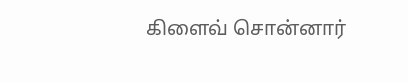கிளைவ் சொன்னார்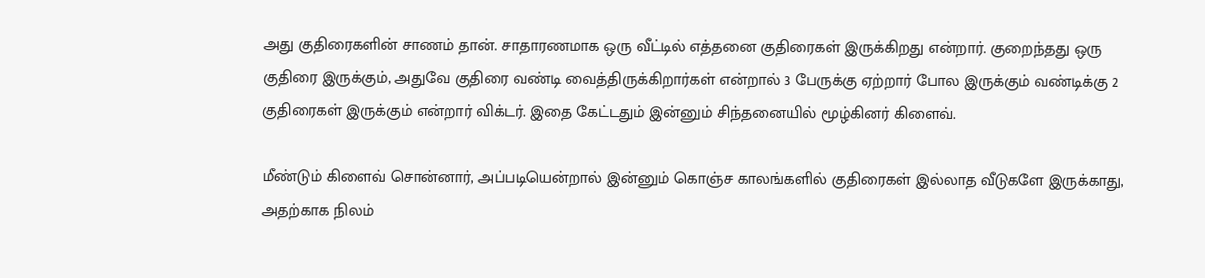அது குதிரைகளின் சாணம் தான். சாதாரணமாக ஒரு வீட்டில் எத்தனை குதிரைகள் இருக்கிறது என்றார். குறைந்தது ஒரு குதிரை இருக்கும், அதுவே குதிரை வண்டி வைத்திருக்கிறார்கள் என்றால் 3 பேருக்கு ஏற்றார் போல இருக்கும் வண்டிக்கு 2 குதிரைகள் இருக்கும் என்றார் விக்டர். இதை கேட்டதும் இன்னும் சிந்தனையில் மூழ்கினர் கிளைவ்.

மீண்டும் கிளைவ் சொன்னார், அப்படியென்றால் இன்னும் கொஞ்ச காலங்களில் குதிரைகள் இல்லாத வீடுகளே இருக்காது, அதற்காக நிலம்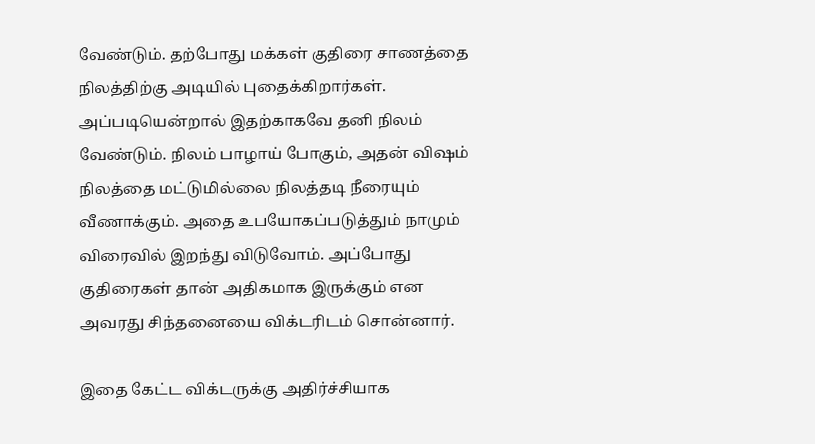வேண்டும். தற்போது மக்கள் குதிரை சாணத்தை நிலத்திற்கு அடியில் புதைக்கிறார்கள். அப்படியென்றால் இதற்காகவே தனி நிலம் வேண்டும். நிலம் பாழாய் போகும், அதன் விஷம் நிலத்தை மட்டுமில்லை நிலத்தடி நீரையும் வீணாக்கும். அதை உபயோகப்படுத்தும் நாமும் விரைவில் இறந்து விடுவோம். அப்போது குதிரைகள் தான் அதிகமாக இருக்கும் என அவரது சிந்தனையை விக்டரிடம் சொன்னார்.

இதை கேட்ட விக்டருக்கு அதிர்ச்சியாக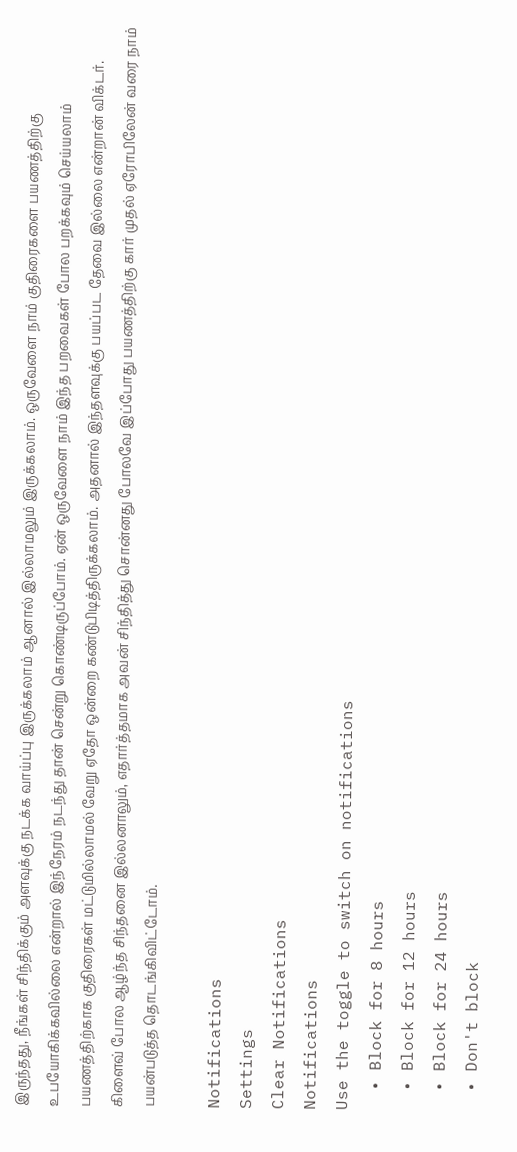இருந்தது, நீங்கள் சிந்திக்கும் அளவுக்கு நடக்க வாய்ப்பு இருக்கலாம் ஆனால் இல்லாமலும் இருக்கலாம். ஒருவேளை நாம் குதிரைகளை பயணத்திற்கு உபயோகிக்கவில்லை என்றால் இந்நேரம் நடந்து தான் சென்று கொண்டிருப்போம். ஏன் ஒருவேளை நாம் இந்த பறவைகள் போல பறக்கவும் செய்யலாம் பயணத்திற்காக குதிரைகள் மட்டுமில்லாமல் வேறு ஏதோ ஒன்றை கண்டுபிடித்திருக்கலாம். அதனால் இந்தளவுக்கு பயப்பட தேவை இல்லை என்றான் விக்டர். கிளைவ் போல ஆழ்ந்த சிந்தனை இல்லனாலும், எதார்த்தமாக அவன் சிந்தித்து சொன்னது போலவே இப்போது பயணத்திற்கு கார் முதல் ஏரோபிலேன் வரை நாம் பயன்படுத்த தொடங்கிவிட்டோம்.

Notifications
Settings
Clear Notifications
Notifications
Use the toggle to switch on notifications
  • Block for 8 hours
  • Block for 12 hours
  • Block for 24 hours
  • Don't block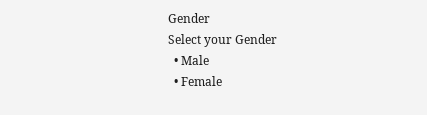Gender
Select your Gender
  • Male
  • Female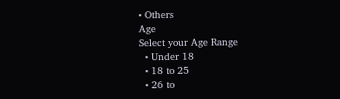• Others
Age
Select your Age Range
  • Under 18
  • 18 to 25
  • 26 to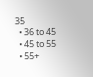35
  • 36 to 45
  • 45 to 55
  • 55+